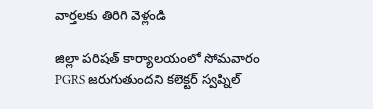వార్తలకు తిరిగి వెళ్లండి

జిల్లా పరిషత్ కార్యాలయంలో సోమవారం PGRS జరుగుతుందని కలెక్టర్ స్వప్నిల్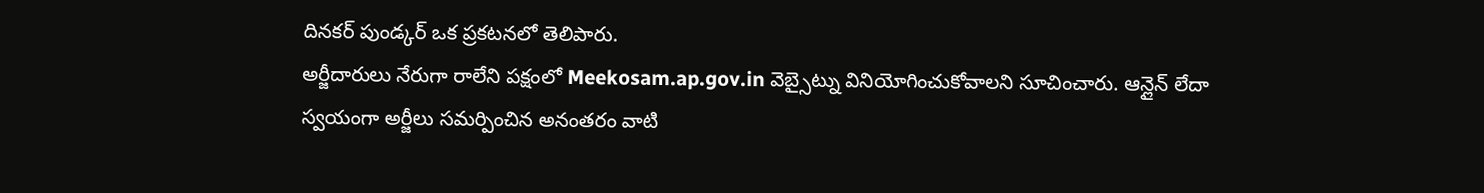దినకర్ పుండ్కర్ ఒక ప్రకటనలో తెలిపారు.
అర్జీదారులు నేరుగా రాలేని పక్షంలో Meekosam.ap.gov.in వెబ్సైట్ను వినియోగించుకోవాలని సూచించారు. ఆన్లైన్ లేదా స్వయంగా అర్జీలు సమర్పించిన అనంతరం వాటి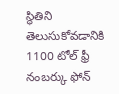స్థితిని తెలుసుకోవడానికి 1100 టోల్ ఫ్రీ నంబర్కు ఫోన్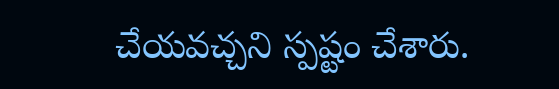చేయవచ్చని స్పష్టం చేశారు.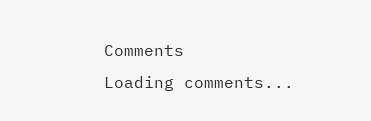Comments
Loading comments...